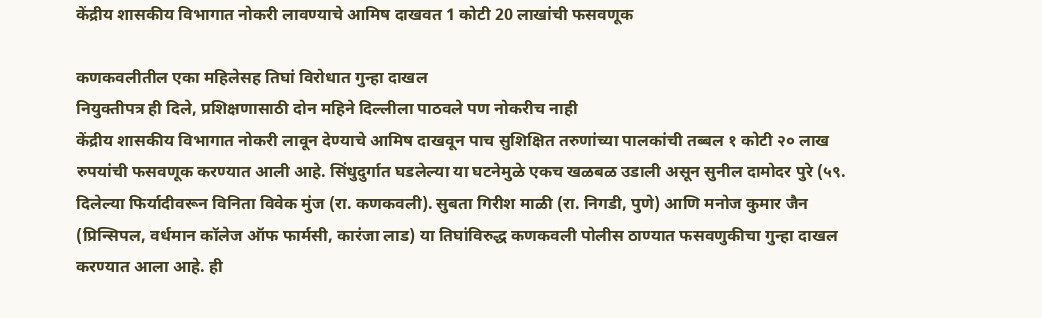केंद्रीय शासकीय विभागात नोकरी लावण्याचे आमिष दाखवत 1 कोटी 20 लाखांची फसवणूक

कणकवलीतील एका महिलेसह तिघां विरोधात गुन्हा दाखल
नियुक्तीपत्र ही दिले, प्रशिक्षणासाठी दोन महिने दिल्लीला पाठवले पण नोकरीच नाही
केंद्रीय शासकीय विभागात नोकरी लावून देण्याचे आमिष दाखवून पाच सुशिक्षित तरुणांच्या पालकांची तब्बल १ कोटी २० लाख रुपयांची फसवणूक करण्यात आली आहे. सिंधुदुर्गात घडलेल्या या घटनेमुळे एकच खळबळ उडाली असून सुनील दामोदर पुरे (५९. दिलेल्या फिर्यादीवरून विनिता विवेक मुंज (रा. कणकवली). सुबता गिरीश माळी (रा. निगडी, पुणे) आणि मनोज कुमार जैन (प्रिन्सिपल, वर्धमान कॉलेज ऑफ फार्मसी, कारंजा लाड) या तिघांविरुद्ध कणकवली पोलीस ठाण्यात फसवणुकीचा गुन्हा दाखल करण्यात आला आहे. ही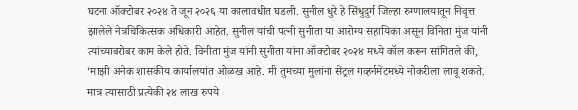घटना ऑक्टोबर २०२४ ते जून २०२६ या कालावधीत घडली. सुनील धुरे हे सिंधुदुर्ग जिल्हा रुग्णालयातून निवृत्त झालेले नेत्रचिकित्सक अधिकारी आहेत. सुनील यांची पत्नी सुनीता या आरोग्य सहायिका असून विनिता मुंज यांनी त्यांच्याबरोबर काम केले होते. विनीता मुंज यांनी सुनीता यांना ऑक्टोबर २०२४ मध्ये कॉल करून सांगितले की, ‘माझी अनेक शासकीय कार्यालयांत ओळख आहे. मी तुमच्या मुलांना सेंट्रल गव्हर्नमेंटमध्ये नोकरीला लावू शकते. मात्र त्यासाठी प्रत्येकी २४ लाख रुपये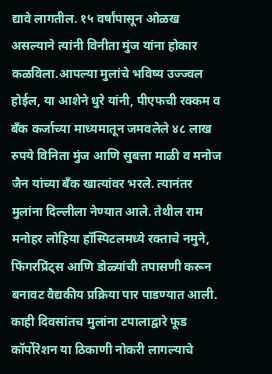द्यावे लागतील. १५ वर्षांपासून ओळख असल्याने त्यांनी विनीता मुंज यांना होकार कळविला.आपल्या मुलांचे भविष्य उज्ज्वल होईल, या आशेने धुरे यांनी, पीएफची रक्कम व बँक कर्जाच्या माध्यमातून जमवलेले ४८ लाख रुपये विनिता मुंज आणि सुबत्ता माळी व मनोज जैन यांच्या बँक खात्यांवर भरले. त्यानंतर मुलांना दिल्लीला नेण्यात आले. तेथील राम मनोहर लोहिया हॉस्पिटलमध्ये रक्ताचे नमुने, फिंगरप्रिंट्स आणि डोळ्यांची तपासणी करून बनावट वैद्यकीय प्रक्रिया पार पाडण्यात आली. काही दिवसांतच मुलांना टपालाद्वारे फूड कॉर्पोरेशन या ठिकाणी नोकरी लागल्याचे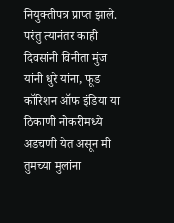नियुक्तीपत्र प्राप्त झाले. परंतु त्यानंतर काही दिवसांनी विनीता मुंज यांनी धुरे यांना, फूड कॉरिशन ऑफ इंडिया या ठिकाणी नोकरीमध्ये अडचणी येत असून मी तुमच्या मुलांना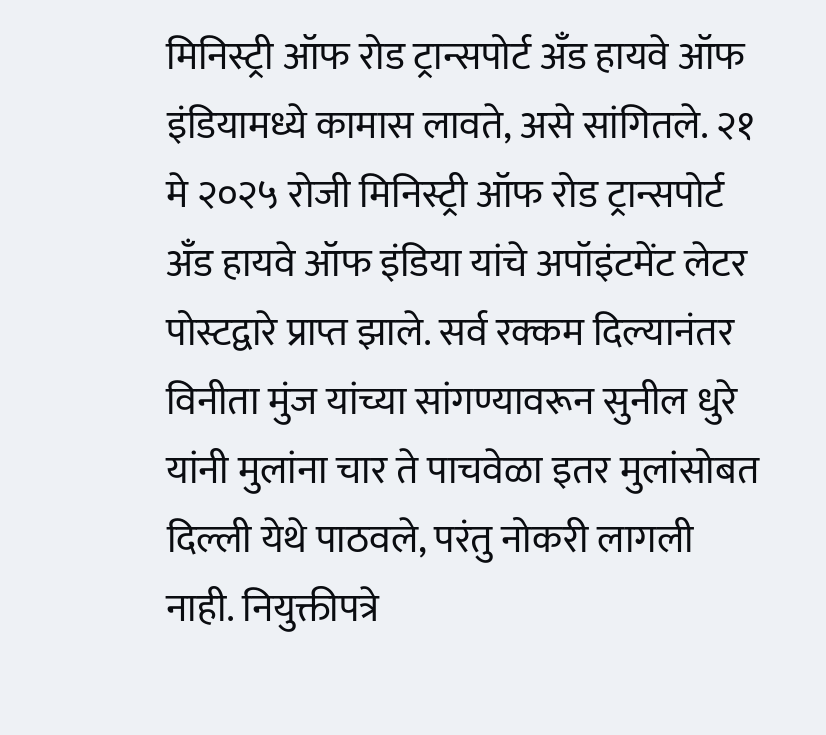मिनिस्ट्री ऑफ रोड ट्रान्सपोर्ट अँड हायवे ऑफ इंडियामध्ये कामास लावते, असे सांगितले. २१ मे २०२५ रोजी मिनिस्ट्री ऑफ रोड ट्रान्सपोर्ट अँड हायवे ऑफ इंडिया यांचे अपॉइंटमेंट लेटर पोस्टद्वारे प्राप्त झाले. सर्व रक्कम दिल्यानंतर विनीता मुंज यांच्या सांगण्यावरून सुनील धुरे यांनी मुलांना चार ते पाचवेळा इतर मुलांसोबत दिल्ली येथे पाठवले, परंतु नोकरी लागली नाही. नियुक्तीपत्रे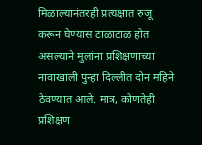मिळाल्यानंतरही प्रत्यक्षात रुजू करून घेण्यास टाळाटाळ होत असल्याने मुलांना प्रशिक्षणाच्या नावाखाली पुन्हा दिल्लीत दोन महिने ठेवण्यात आले. मात्र, कोणतेही प्रशिक्षण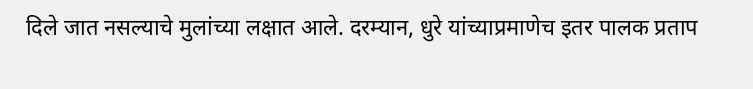दिले जात नसल्याचे मुलांच्या लक्षात आले. दरम्यान, धुरे यांच्याप्रमाणेच इतर पालक प्रताप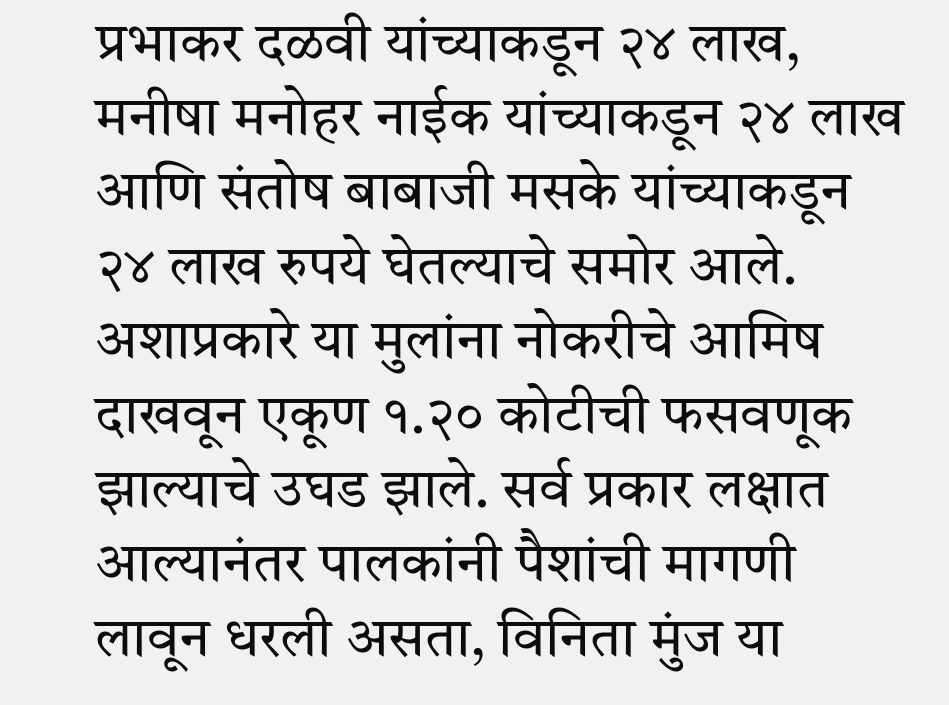प्रभाकर दळवी यांच्याकडून २४ लाख, मनीषा मनोहर नाईक यांच्याकडून २४ लाख आणि संतोष बाबाजी मसके यांच्याकडून २४ लाख रुपये घेतल्याचे समोर आले. अशाप्रकारे या मुलांना नोकरीचे आमिष दाखवून एकूण १.२० कोटीची फसवणूक झाल्याचे उघड झाले. सर्व प्रकार लक्षात आल्यानंतर पालकांनी पैशांची मागणी लावून धरली असता, विनिता मुंज या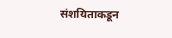संशयिताकडून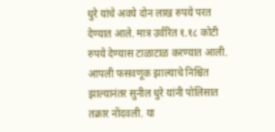धुरे यांचे अवघे दोन लाख रुपये परत देण्यात आले. मात्र उर्वरित १.१८ कोटी रुपये देण्यास टाळाटाळ करण्यात आली. आपली फसवणूक झाल्याचे निश्चित झाल्यानंतर सुनील धुरे यांनी पोलिसात तक्रार नोंदवली. या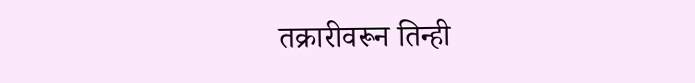तक्रारीवरून तिन्ही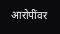आरोपींवर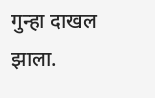गुन्हा दाखल झाला.